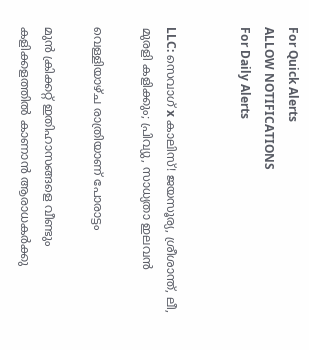For Quick Alerts
ALLOW NOTIFICATIONS
For Daily Alerts


LLC: സെവാഗ് x കാലിസ്! ജയസൂര്യ, ശ്രീശാന്ത്, ലീ, മുരളി കളിക്കും; പ്രിവ്യു, സാധ്യതാ ഇലവന്‍

വെള്ളിയാഴ്ച രാത്രിയാണ് പോരാട്ടം

മുന്‍ ക്രിക്കറ്റ് ഇതിഹാസങ്ങളെ വീണ്ടും കളിക്കളത്തില്‍ കാണാന്‍ ആരാധകര്‍ക്കു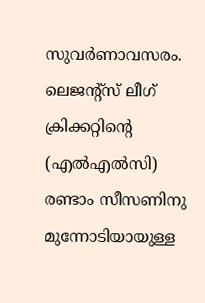സുവര്‍ണാവസരം. ലെജന്റ്‌സ് ലീഗ് ക്രിക്കറ്റിന്റെ (എല്‍എല്‍സി) രണ്ടാം സീസണിനു മുന്നോടിയായുള്ള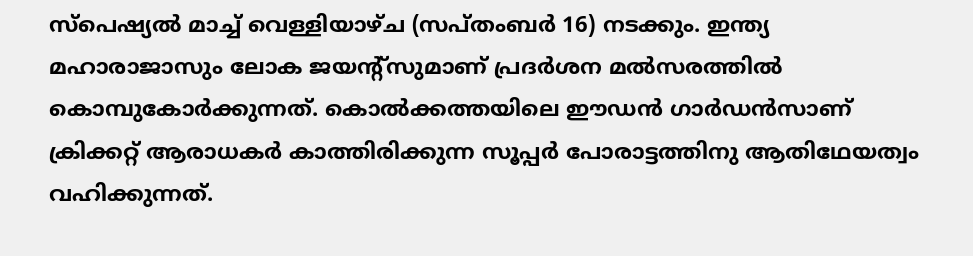സ്‌പെഷ്യല്‍ മാച്ച് വെള്ളിയാഴ്ച (സപ്തംബര്‍ 16) നടക്കും. ഇന്ത്യ മഹാരാജാസും ലോക ജയന്റ്‌സുമാണ് പ്രദര്‍ശന മല്‍സരത്തില്‍ കൊമ്പുകോര്‍ക്കുന്നത്. കൊല്‍ക്കത്തയിലെ ഈഡന്‍ ഗാര്‍ഡന്‍സാണ് ക്രിക്കറ്റ് ആരാധകര്‍ കാത്തിരിക്കുന്ന സൂപ്പര്‍ പോരാട്ടത്തിനു ആതിഥേയത്വം വഹിക്കുന്നത്.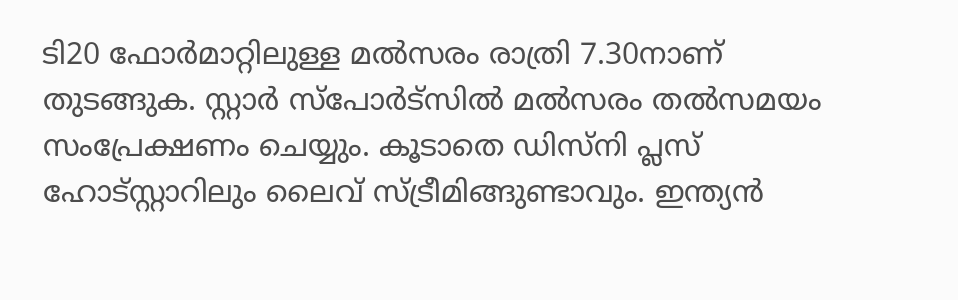ടി20 ഫോര്‍മാറ്റിലുള്ള മല്‍സരം രാത്രി 7.30നാണ് തുടങ്ങുക. സ്റ്റാര്‍ സ്‌പോര്‍ട്‌സില്‍ മല്‍സരം തല്‍സമയം സംപ്രേക്ഷണം ചെയ്യും. കൂടാതെ ഡിസ്‌നി പ്ലസ് ഹോട്‌സ്റ്റാറിലും ലൈവ് സ്ട്രീമിങ്ങുണ്ടാവും. ഇന്ത്യന്‍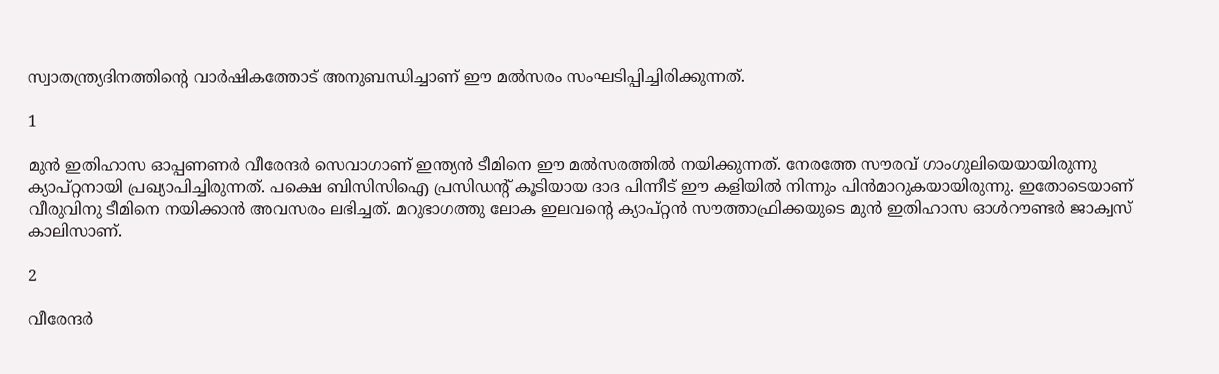സ്വാതന്ത്ര്യദിനത്തിന്റെ വാര്‍ഷികത്തോട് അനുബന്ധിച്ചാണ് ഈ മല്‍സരം സംഘടിപ്പിച്ചിരിക്കുന്നത്.

1

മുന്‍ ഇതിഹാസ ഓപ്പണണര്‍ വീരേന്ദര്‍ സെവാഗാണ് ഇന്ത്യന്‍ ടീമിനെ ഈ മല്‍സരത്തില്‍ നയിക്കുന്നത്. നേരത്തേ സൗരവ് ഗാംഗുലിയെയായിരുന്നു ക്യാപ്റ്റനായി പ്രഖ്യാപിച്ചിരുന്നത്. പക്ഷെ ബിസിസിഐ പ്രസിഡന്റ് കൂടിയായ ദാദ പിന്നീട് ഈ കളിയില്‍ നിന്നും പിന്‍മാറുകയായിരുന്നു. ഇതോടെയാണ് വീരുവിനു ടീമിനെ നയിക്കാന്‍ അവസരം ലഭിച്ചത്. മറുഭാഗത്തു ലോക ഇലവന്റെ ക്യാപ്റ്റന്‍ സൗത്താഫ്രിക്കയുടെ മുന്‍ ഇതിഹാസ ഓള്‍റൗണ്ടര്‍ ജാക്വസ് കാലിസാണ്.

2

വീരേന്ദര്‍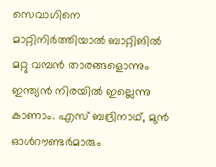സെവാഗിനെ മാറ്റിനിര്‍ത്തിയാല്‍ ബാറ്റിങില്‍ മറ്റു വമ്പന്‍ താരങ്ങളൊന്നും ഇന്ത്യന്‍ നിരയില്‍ ഇല്ലെന്നു കാണാം. എസ് ബദ്രിനാഥ്, മുന്‍ ഓള്‍റൗണ്ടര്‍മാരും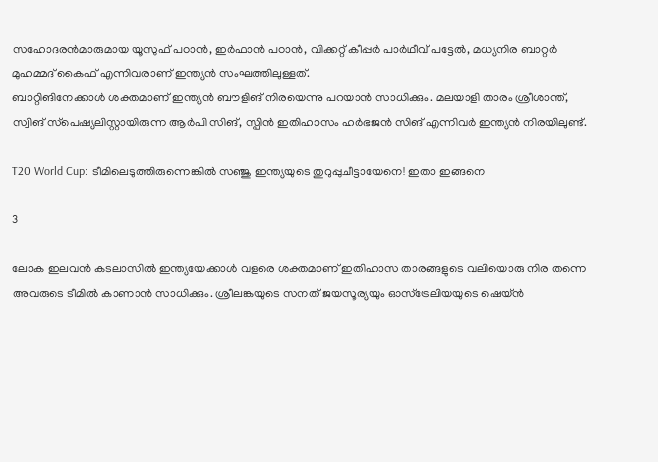സഹോദരന്‍മാരുമായ യൂസുഫ് പഠാന്‍, ഇര്‍ഫാന്‍ പഠാന്‍, വിക്കറ്റ് കീപ്പര്‍ പാര്‍ഥീവ് പട്ടേല്‍, മധ്യനിര ബാറ്റര്‍ മുഹമ്മദ് കൈഫ് എന്നിവരാണ് ഇന്ത്യന്‍ സംഘത്തിലുള്ളത്.
ബാറ്റിങിനേക്കാള്‍ ശക്തമാണ് ഇന്ത്യന്‍ ബൗളിങ് നിരയെന്നു പറയാന്‍ സാധിക്കും. മലയാളി താരം ശ്രീശാന്ത്, സ്വിങ് സ്‌പെഷ്യലിസ്റ്റായിരുന്ന ആര്‍പി സിങ്, സ്പിന്‍ ഇതിഹാസം ഹര്‍ഭജന്‍ സിങ് എന്നിവര്‍ ഇന്ത്യന്‍ നിരയിലുണ്ട്.

T20 World Cup: ടീമിലെടുത്തിരുന്നെങ്കില്‍ സഞ്ജു ഇന്ത്യയുടെ തുറുപ്പുചീട്ടായേനെ! ഇതാ ഇങ്ങനെ

3

ലോക ഇലവന്‍ കടലാസില്‍ ഇന്ത്യയേക്കാള്‍ വളരെ ശക്തമാണ് ഇതിഹാസ താരങ്ങളുടെ വലിയൊരു നിര തന്നെ അവരുടെ ടീമില്‍ കാണാന്‍ സാധിക്കും. ശ്രീലങ്കയുടെ സനത് ജയസൂര്യയും ഓസ്‌ട്രേലിയയുടെ ഷെയ്ന്‍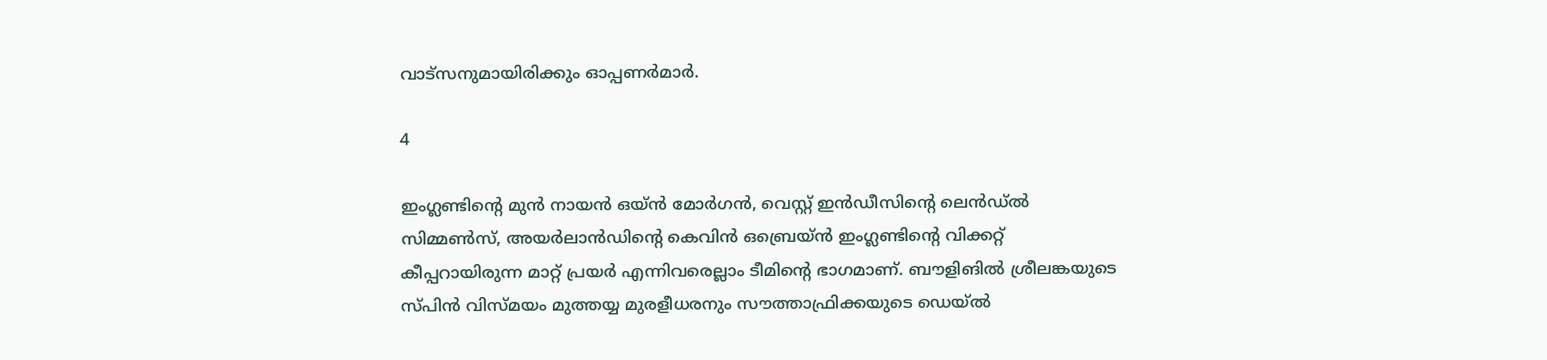വാട്‌സനുമായിരിക്കും ഓപ്പണര്‍മാര്‍.

4

ഇംഗ്ലണ്ടിന്റെ മുന്‍ നായന്‍ ഒയ്ന്‍ മോര്‍ഗന്‍, വെസ്റ്റ് ഇന്‍ഡീസിന്റെ ലെന്‍ഡ്ല്‍ സിമ്മണ്‍സ്, അയര്‍ലാന്‍ഡിന്റെ കെവിന്‍ ഒബ്രെയ്ന്‍ ഇംഗ്ലണ്ടിന്റെ വിക്കറ്റ് കീപ്പറായിരുന്ന മാറ്റ് പ്രയര്‍ എന്നിവരെല്ലാം ടീമിന്റെ ഭാഗമാണ്. ബൗളിങില്‍ ശ്രീലങ്കയുടെ സ്പിന്‍ വിസ്മയം മുത്തയ്യ മുരളീധരനും സൗത്താഫ്രിക്കയുടെ ഡെയ്ല്‍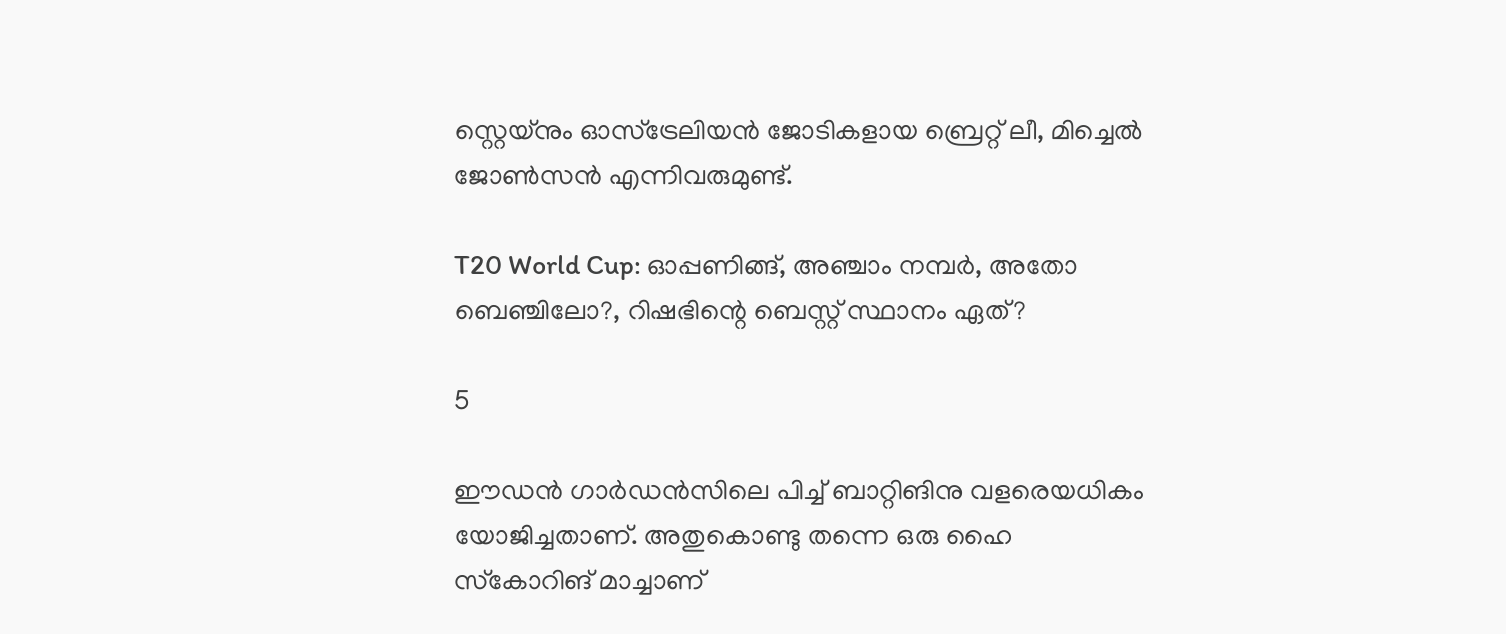സ്റ്റെയ്‌നും ഓസ്‌ട്രേലിയന്‍ ജോടികളായ ബ്രെറ്റ് ലീ, മിച്ചെല്‍ ജോണ്‍സന്‍ എന്നിവരുമുണ്ട്.

T20 World Cup: ഓപ്പണിങ്ങ്, അഞ്ചാം നമ്പര്‍, അതോ ബെഞ്ചിലോ?, റിഷഭിന്റെ ബെസ്റ്റ് സ്ഥാനം ഏത്?

5

ഈഡന്‍ ഗാര്‍ഡന്‍സിലെ പിച്ച് ബാറ്റിങിനു വളരെയധികം യോജിച്ചതാണ്. അതുകൊണ്ടു തന്നെ ഒരു ഹൈ സ്‌കോറിങ് മാച്ചാണ്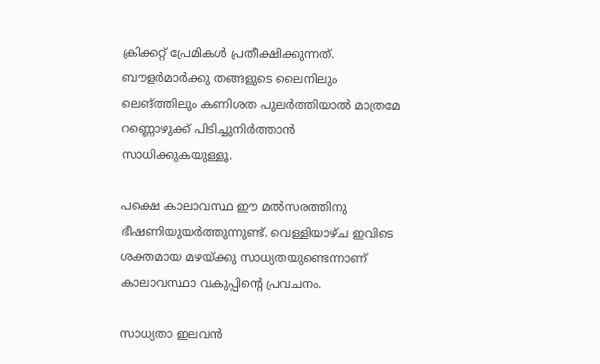ക്രിക്കറ്റ് പ്രേമികള്‍ പ്രതീക്ഷിക്കുന്നത്. ബൗളര്‍മാര്‍ക്കു തങ്ങളുടെ ലൈനിലും ലെങ്ത്തിലും കണിശത പുലര്‍ത്തിയാല്‍ മാത്രമേ റണ്ണൊഴുക്ക് പിടിച്ചുനിര്‍ത്താന്‍ സാധിക്കുകയുള്ളൂ.

പക്ഷെ കാലാവസ്ഥ ഈ മല്‍സരത്തിനു ഭീഷണിയുയര്‍ത്തുന്നുണ്ട്. വെള്ളിയാഴ്ച ഇവിടെ ശക്തമായ മഴയ്ക്കു സാധ്യതയുണ്ടെന്നാണ് കാലാവസ്ഥാ വകുപ്പിന്റെ പ്രവചനം.

സാധ്യതാ ഇലവന്‍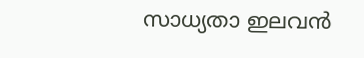സാധ്യതാ ഇലവന്‍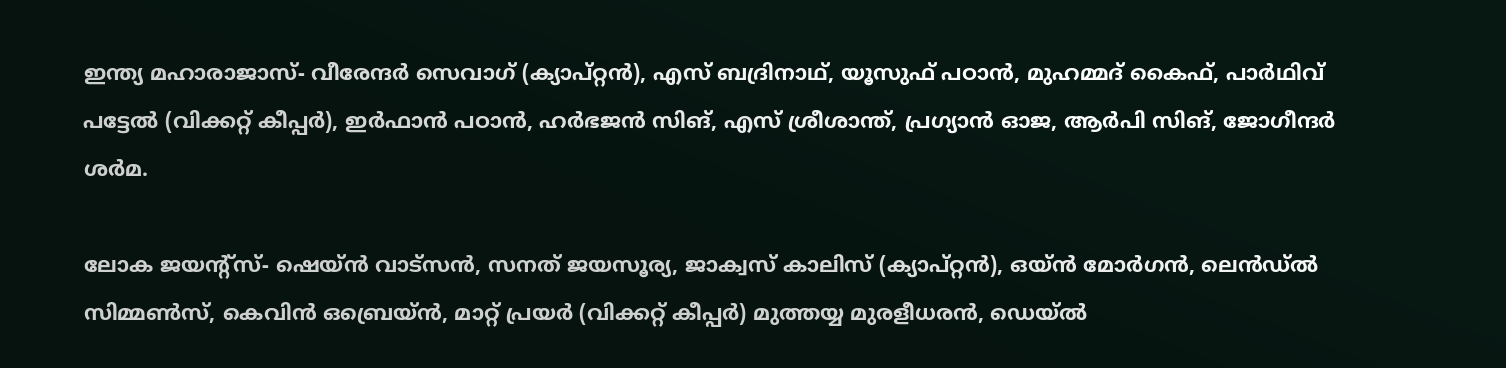ഇന്ത്യ മഹാരാജാസ്- വീരേന്ദര്‍ സെവാഗ് (ക്യാപ്റ്റന്‍), എസ് ബദ്രിനാഥ്, യൂസുഫ് പഠാന്‍, മുഹമ്മദ് കൈഫ്, പാര്‍ഥിവ് പട്ടേല്‍ (വിക്കറ്റ് കീപ്പര്‍), ഇര്‍ഫാന്‍ പഠാന്‍, ഹര്‍ഭജന്‍ സിങ്, എസ് ശ്രീശാന്ത്, പ്രഗ്യാന്‍ ഓജ, ആര്‍പി സിങ്, ജോഗീന്ദര്‍ ശര്‍മ.

ലോക ജയന്റ്‌സ്- ഷെയ്ന്‍ വാട്‌സന്‍, സനത് ജയസൂര്യ, ജാക്വസ് കാലിസ് (ക്യാപ്റ്റന്‍), ഒയ്ന്‍ മോര്‍ഗന്‍, ലെന്‍ഡ്ല്‍ സിമ്മണ്‍സ്, കെവിന്‍ ഒബ്രെയ്ന്‍, മാറ്റ് പ്രയര്‍ (വിക്കറ്റ് കീപ്പര്‍) മുത്തയ്യ മുരളീധരന്‍, ഡെയ്ല്‍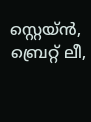സ്റ്റെയ്ന്‍, ബ്രെറ്റ് ലീ,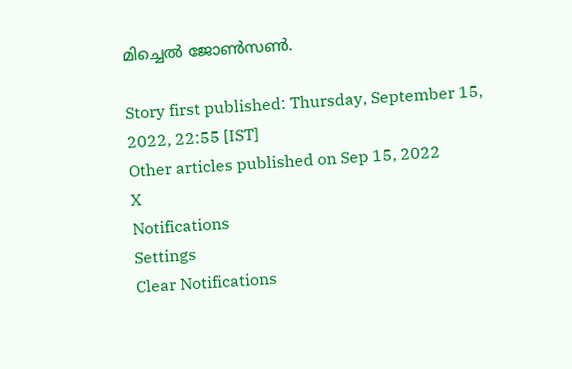മിച്ചെല്‍ ജോണ്‍സണ്‍.

Story first published: Thursday, September 15, 2022, 22:55 [IST]
Other articles published on Sep 15, 2022
X
Notifications
Settings
Clear Notifications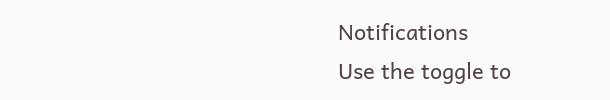Notifications
Use the toggle to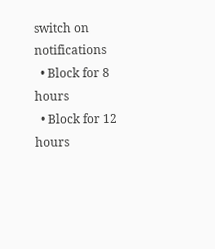switch on notifications
  • Block for 8 hours
  • Block for 12 hours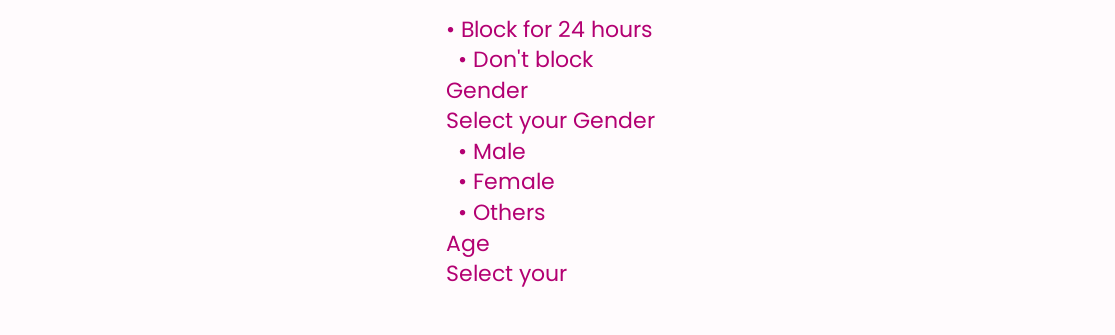• Block for 24 hours
  • Don't block
Gender
Select your Gender
  • Male
  • Female
  • Others
Age
Select your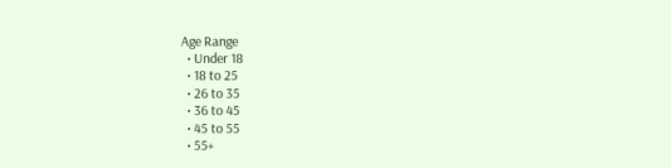Age Range
  • Under 18
  • 18 to 25
  • 26 to 35
  • 36 to 45
  • 45 to 55
  • 55+